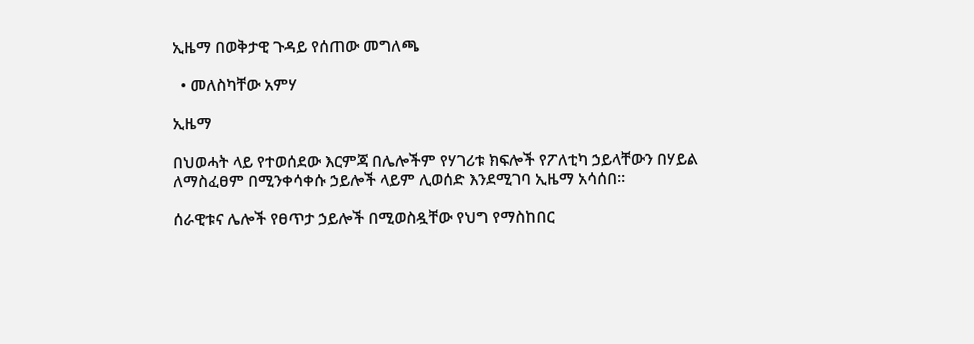ኢዜማ በወቅታዊ ጉዳይ የሰጠው መግለጫ

  • መለስካቸው አምሃ

ኢዜማ

በህወሓት ላይ የተወሰደው እርምጃ በሌሎችም የሃገሪቱ ክፍሎች የፖለቲካ ኃይላቸውን በሃይል ለማስፈፀም በሚንቀሳቀሱ ኃይሎች ላይም ሊወሰድ እንደሚገባ ኢዜማ አሳሰበ።

ሰራዊቱና ሌሎች የፀጥታ ኃይሎች በሚወስዷቸው የህግ የማስከበር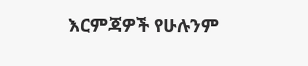እርምጃዎች የሁሉንም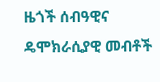ዜጎች ሰብዓዊና ዴሞክራሲያዊ መብቶች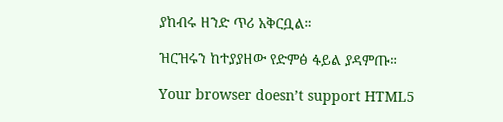ያከብሩ ዘንድ ጥሪ አቅርቧል።

ዝርዝሩን ከተያያዘው የድምፅ ፋይል ያዳምጡ።

Your browser doesn’t support HTML5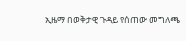ኢዜማ በወቅታዊ ጉዳይ የሰጠው መግለጫ